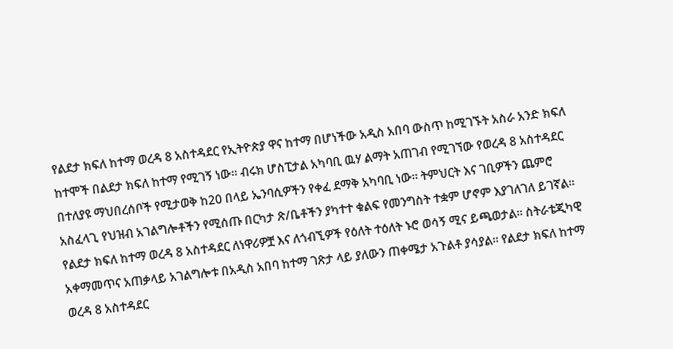የልደታ ክፍለ ከተማ ወረዳ 8 አስተዳደር የኢትዮጵያ ዋና ከተማ በሆነችው አዲስ አበባ ውስጥ ከሚገኙት አስራ አንድ ክፍለ ከተሞች በልደታ ክፍለ ከተማ የሚገኝ ነው። ብሩክ ሆስፒታል አካባቢ ዉሃ ልማት አጠገብ የሚገኘው የወረዳ 8 አስተዳደር በተለያዩ ማህበረሰቦች የሚታወቅ ከ20 በላይ ኤንባሲዎችን የቀፈ ደማቅ አካባቢ ነው። ትምህርት እና ገቢዎችን ጨምሮ አስፈላጊ የህዝብ አገልግሎቶችን የሚሰጡ በርካታ ጽ/ቤቶችን ያካተተ ቁልፍ የመንግስት ተቋም ሆኖም እያገለገለ ይገኛል።
የልደታ ክፍለ ከተማ ወረዳ 8 አስተዳደር ለነዋሪዎቿ እና ለጎብኚዎች የዕለት ተዕለት ኑሮ ወሳኝ ሚና ይጫወታል። ስትራቴጂካዊ አቀማመጥና አጠቃላይ አገልግሎቱ በአዲስ አበባ ከተማ ገጽታ ላይ ያለውን ጠቀሜታ አጉልቶ ያሳያል። የልደታ ክፍለ ከተማ ወረዳ 8 አስተዳደር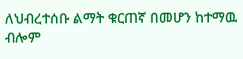ለህብረተሰቡ ልማት ቁርጠኛ በመሆን ከተማዉ ብሎም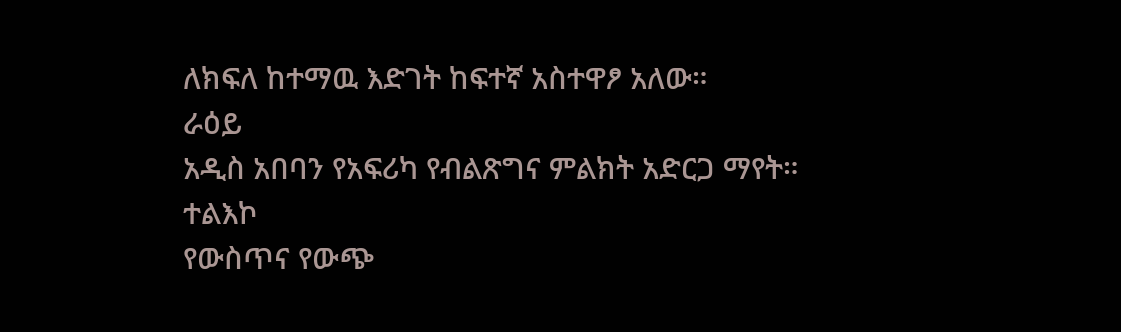ለክፍለ ከተማዉ እድገት ከፍተኛ አስተዋፆ አለው።
ራዕይ
አዲስ አበባን የአፍሪካ የብልጽግና ምልክት አድርጋ ማየት።
ተልእኮ
የውስጥና የውጭ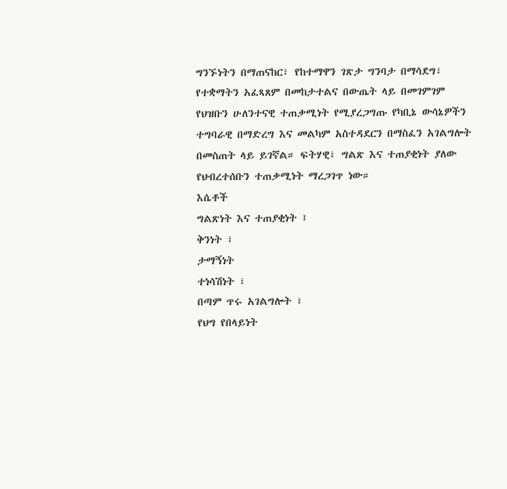ግንኙነትን በማጠናከር፣ የከተማዋን ገጽታ ግንባታ በማሳደግ፣ የተቋማትን አፈጻጸም በመከታተልና በውጤት ላይ በመገምገም የህዝቡን ሁለንተናዊ ተጠቃሚነት የሚያረጋግጡ የካቢኔ ውሳኔዎችን ተግባራዊ በማድረግ እና መልካም አስተዳደርን በማስፈን አገልግሎት በመስጠት ላይ ይገኛል። ፍትሃዊ፣ ግልጽ እና ተጠያቂነት ያለው የህብረተሰቡን ተጠቃሚነት ማረጋገጥ ነው።
እሴቶች
ግልጽነት እና ተጠያቂነት ፤
ቅንነት ፣
ታማኝነት
ተነሳሽነት ፣
በጣም ጥሩ አገልግሎት ፣
የህግ የበላይነት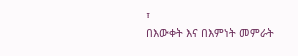፣
በእውቀት እና በእምነት መምራት